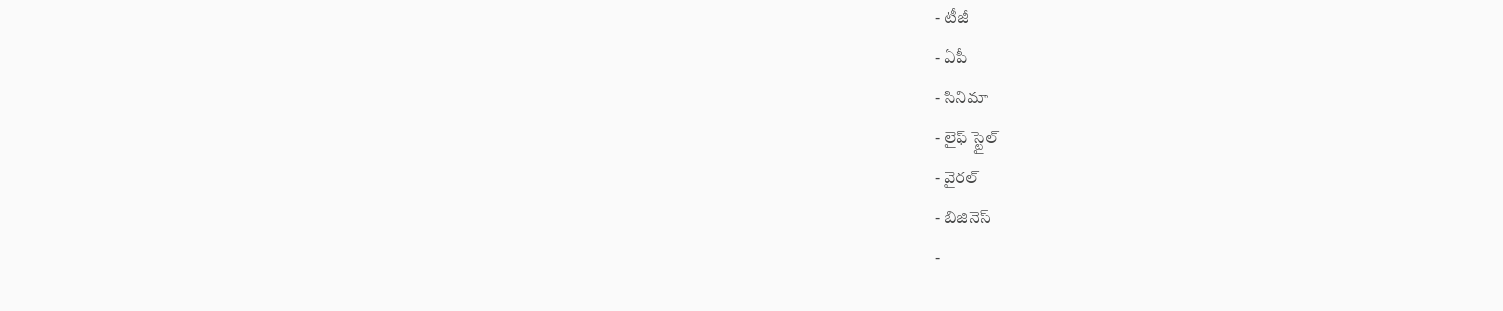- టీజీ
- ఏపీ
- సినిమా
- లైఫ్ స్టైల్
- వైరల్
- బిజినెస్
-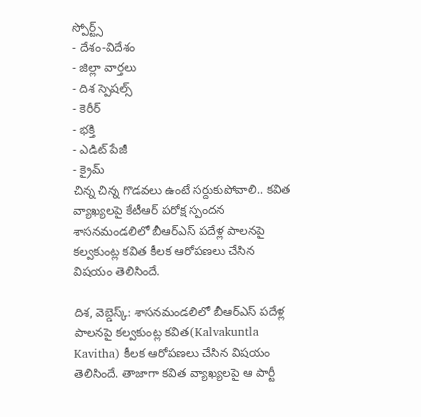స్పోర్ట్స్
- దేశం-విదేశం
- జిల్లా వార్తలు
- దిశ స్పెషల్స్
- కెరీర్
- భక్తి
- ఎడిట్ పేజీ
- క్రైమ్
చిన్న చిన్న గొడవలు ఉంటే సర్దుకుపోవాలి.. కవిత వ్యాఖ్యలపై కేటీఆర్ పరోక్ష స్పందన
శాసనమండలిలో బీఆర్ఎస్ పదేళ్ల పాలనపై కల్వకుంట్ల కవిత కీలక ఆరోపణలు చేసిన విషయం తెలిసిందే.

దిశ, వెబ్డెస్క్: శాసనమండలిలో బీఆర్ఎస్ పదేళ్ల పాలనపై కల్వకుంట్ల కవిత(Kalvakuntla Kavitha) కీలక ఆరోపణలు చేసిన విషయం తెలిసిందే. తాజాగా కవిత వ్యాఖ్యలపై ఆ పార్టీ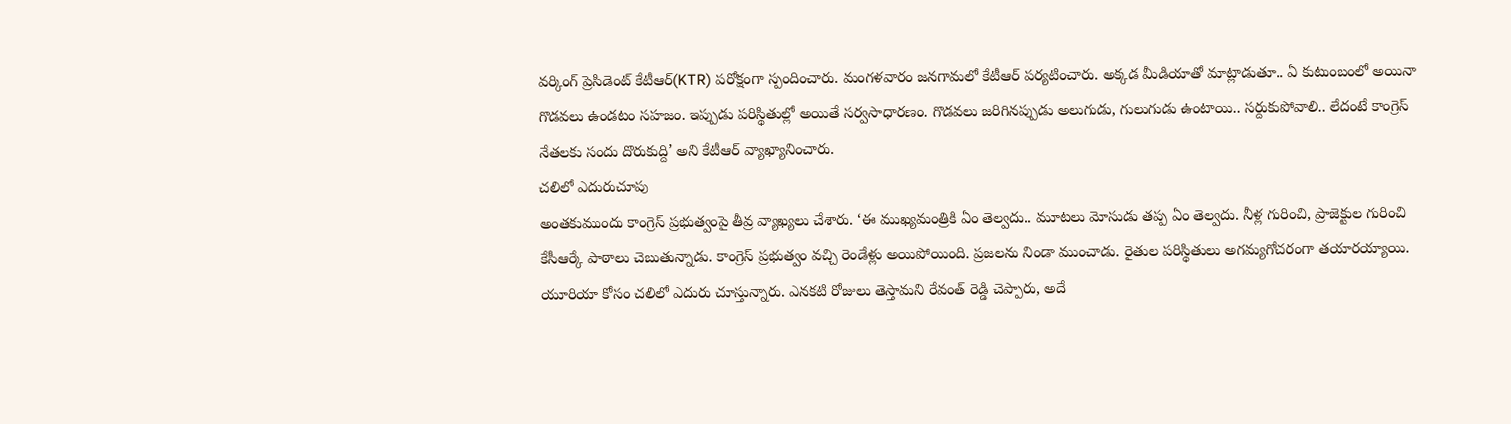వర్కింగ్ ప్రెసిడెంట్ కేటీఆర్(KTR) పరోక్షంగా స్పందించారు. మంగళవారం జనగామలో కేటీఆర్ పర్యటించారు. అక్కడ మీడియాతో మాట్లాడుతూ.. ఏ కుటుంబంలో అయినా గొడవలు ఉండటం సహజం. ఇప్పుడు పరిస్థితుల్లో అయితే సర్వసాధారణం. గొడవలు జరిగినప్పుడు అలుగుడు, గులుగుడు ఉంటాయి.. సర్దుకుపోవాలి.. లేదంటే కాంగ్రెస్ నేతలకు సందు దొరుకుద్ది’ అని కేటీఆర్ వ్యాఖ్యానించారు.
చలిలో ఎదురుచూపు
అంతకుముందు కాంగ్రెస్ ప్రభుత్వంపై తీవ్ర వ్యాఖ్యలు చేశారు. ‘ఈ ముఖ్యమంత్రికి ఏం తెల్వదు.. మూటలు మోసుడు తప్ప ఏం తెల్వదు. నీళ్ల గురించి, ప్రాజెక్టుల గురించి కేసీఆర్కే పాఠాలు చెబుతున్నాడు. కాంగ్రెస్ ప్రభుత్వం వచ్చి రెండేళ్లు అయిపోయింది. ప్రజలను నిండా ముంచాడు. రైతుల పరిస్థితులు అగమ్యగోచరంగా తయారయ్యాయి. యూరియా కోసం చలిలో ఎదురు చూస్తున్నారు. ఎనకటి రోజులు తెస్తామని రేవంత్ రెడ్డి చెప్పారు, అదే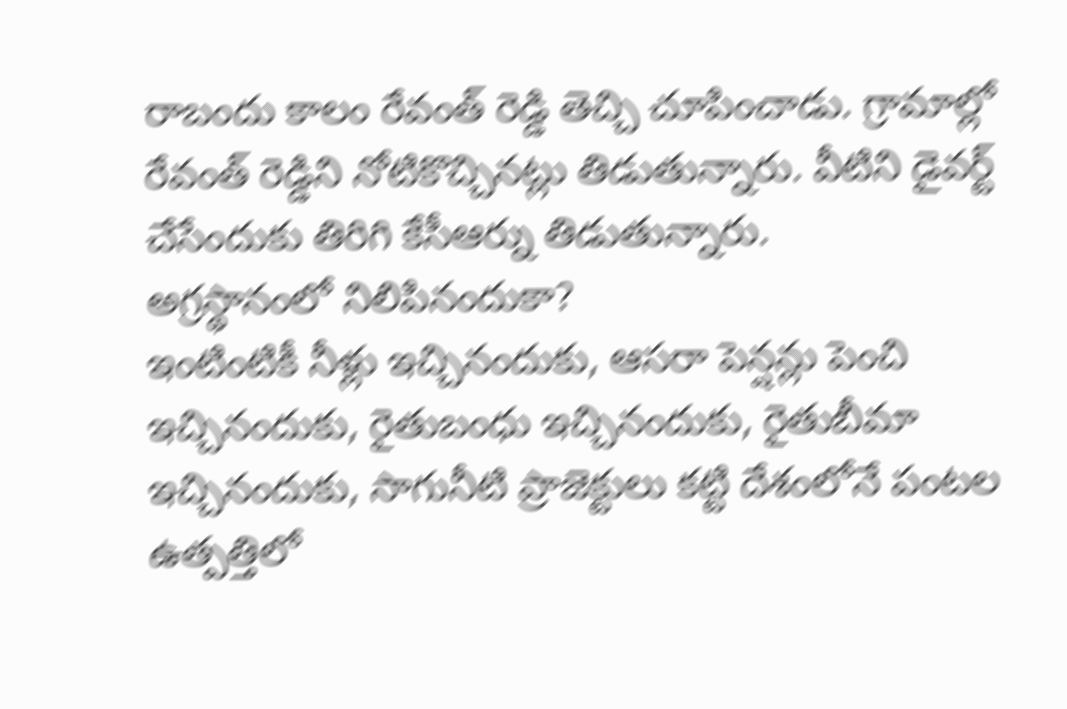రాబందు కాలం రేవంత్ రెడ్డి తెచ్చి చూపించాడు. గ్రామాల్లో రేవంత్ రెడ్డిని నోటికొచ్చినట్లు తిడుతున్నారు. వీటిని డైవర్ట్ చేసేందుకు తిరిగి కేసీఆర్ను తిడుతున్నారు.
అగ్రస్థానంలో నిలిపినందుకా?
ఇంటింటికీ నీళ్లు ఇచ్చినందుకు, ఆసరా పెన్షన్లు పెంచి ఇచ్చినందుకు, రైతుబంధు ఇచ్చినందుకు, రైతుబీమా ఇచ్చినందుకు, సాగునీటి ప్రాజెక్టులు కట్టి దేశంలోనే పంటల ఉత్పత్తిలో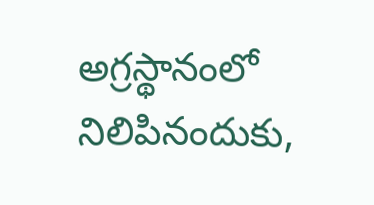అగ్రస్థానంలో నిలిపినందుకు,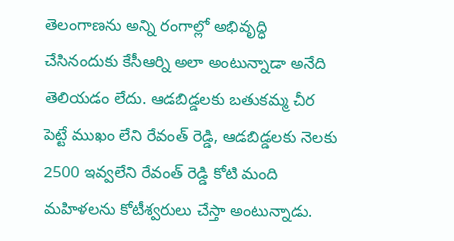తెలంగాణను అన్ని రంగాల్లో అభివృద్ధి చేసినందుకు కేసీఆర్ని అలా అంటున్నాడా అనేది తెలియడం లేదు. ఆడబిడ్డలకు బతుకమ్మ చీర పెట్టే ముఖం లేని రేవంత్ రెడ్డి, ఆడబిడ్డలకు నెలకు 2500 ఇవ్వలేని రేవంత్ రెడ్డి కోటి మంది మహిళలను కోటీశ్వరులు చేస్తా అంటున్నాడు.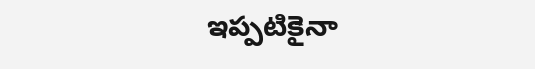ఇప్పటికైనా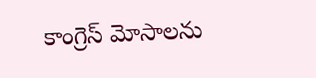కాంగ్రెస్ మోసాలను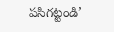పసిగట్టండి’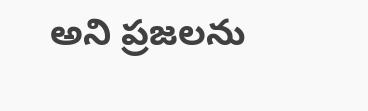అని ప్రజలను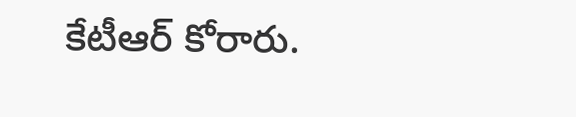కేటీఆర్ కోరారు.